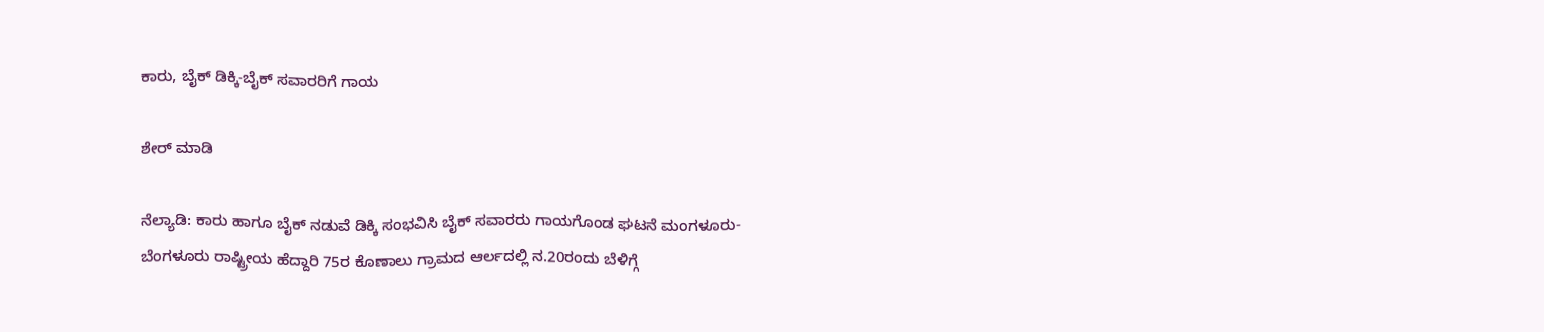ಕಾರು, ಬೈಕ್ ಡಿಕ್ಕಿ-ಬೈಕ್ ಸವಾರರಿಗೆ ಗಾಯ

ಶೇರ್ ಮಾಡಿ

ನೆಲ್ಯಾಡಿ: ಕಾರು ಹಾಗೂ ಬೈಕ್ ನಡುವೆ ಡಿಕ್ಕಿ ಸಂಭವಿಸಿ ಬೈಕ್ ಸವಾರರು ಗಾಯಗೊಂಡ ಘಟನೆ ಮಂಗಳೂರು-ಬೆಂಗಳೂರು ರಾಷ್ಟ್ರೀಯ ಹೆದ್ದಾರಿ 75ರ ಕೊಣಾಲು ಗ್ರಾಮದ ಆರ್ಲದಲ್ಲಿ ನ.20ರಂದು ಬೆಳಿಗ್ಗೆ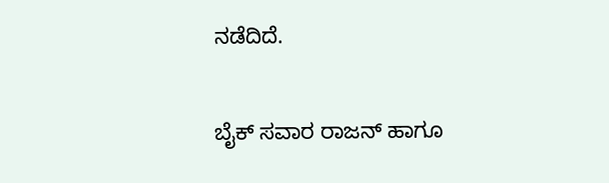ನಡೆದಿದೆ.

ಬೈಕ್ ಸವಾರ ರಾಜನ್ ಹಾಗೂ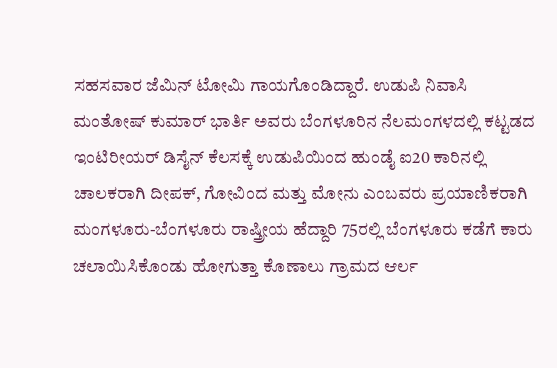ಸಹಸವಾರ ಜೆಮಿನ್ ಟೋಮಿ ಗಾಯಗೊಂಡಿದ್ದಾರೆ. ಉಡುಪಿ ನಿವಾಸಿ ಮಂತೋಷ್ ಕುಮಾರ್ ಭಾರ್ತಿ ಅವರು ಬೆಂಗಳೂರಿನ ನೆಲಮಂಗಳದಲ್ಲಿ ಕಟ್ಟಡದ ಇಂಟಿರೀಯರ್ ಡಿಸೈನ್ ಕೆಲಸಕ್ಕೆ ಉಡುಪಿಯಿಂದ ಹುಂಡೈ ಐ20 ಕಾರಿನಲ್ಲಿ ಚಾಲಕರಾಗಿ ದೀಪಕ್, ಗೋವಿಂದ ಮತ್ತು ಮೋನು ಎಂಬವರು ಪ್ರಯಾಣಿಕರಾಗಿ ಮಂಗಳೂರು-ಬೆಂಗಳೂರು ರಾಷ್ತ್ರೀಯ ಹೆದ್ದಾರಿ 75ರಲ್ಲಿ ಬೆಂಗಳೂರು ಕಡೆಗೆ ಕಾರು ಚಲಾಯಿಸಿಕೊಂಡು ಹೋಗುತ್ತಾ ಕೊಣಾಲು ಗ್ರಾಮದ ಆರ್ಲ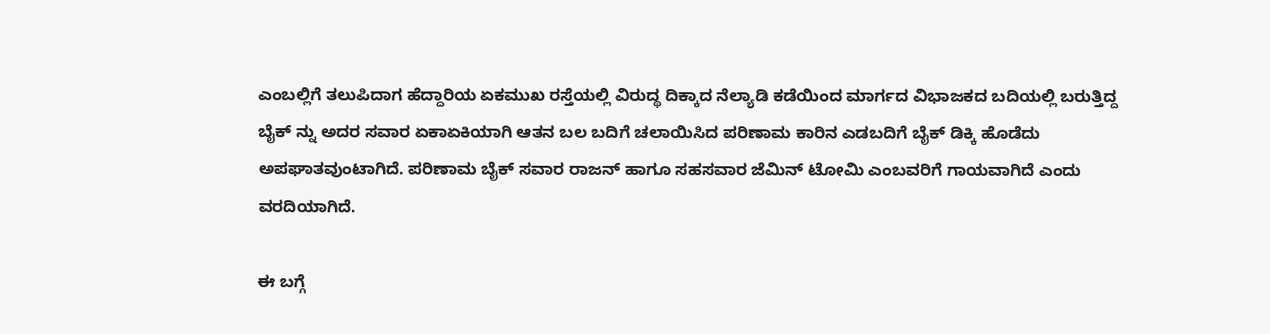ಎಂಬಲ್ಲಿಗೆ ತಲುಪಿದಾಗ ಹೆದ್ದಾರಿಯ ಏಕಮುಖ ರಸ್ತೆಯಲ್ಲಿ ವಿರುದ್ಥ ದಿಕ್ಕಾದ ನೆಲ್ಯಾಡಿ ಕಡೆಯಿಂದ ಮಾರ್ಗದ ವಿಭಾಜಕದ ಬದಿಯಲ್ಲಿ ಬರುತ್ತಿದ್ದ ಬೈಕ್ ನ್ನು ಅದರ ಸವಾರ ಏಕಾಏಕಿಯಾಗಿ ಆತನ ಬಲ ಬದಿಗೆ ಚಲಾಯಿಸಿದ ಪರಿಣಾಮ ಕಾರಿನ ಎಡಬದಿಗೆ ಬೈಕ್ ಡಿಕ್ಕಿ ಹೊಡೆದು ಅಪಘಾತವುಂಟಾಗಿದೆ. ಪರಿಣಾಮ ಬೈಕ್ ಸವಾರ ರಾಜನ್ ಹಾಗೂ ಸಹಸವಾರ ಜೆಮಿನ್ ಟೋಮಿ ಎಂಬವರಿಗೆ ಗಾಯವಾಗಿದೆ ಎಂದು ವರದಿಯಾಗಿದೆ.

ಈ ಬಗ್ಗೆ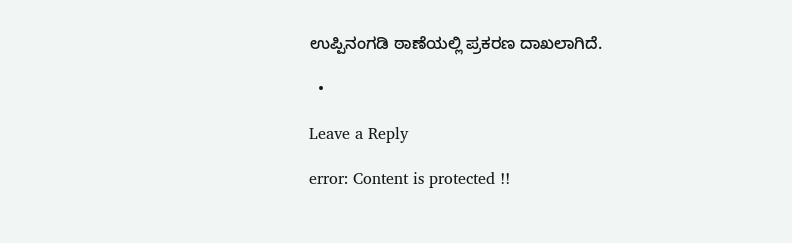ಉಪ್ಪಿನಂಗಡಿ ಠಾಣೆಯಲ್ಲಿ ಪ್ರಕರಣ ದಾಖಲಾಗಿದೆ.

  •

Leave a Reply

error: Content is protected !!